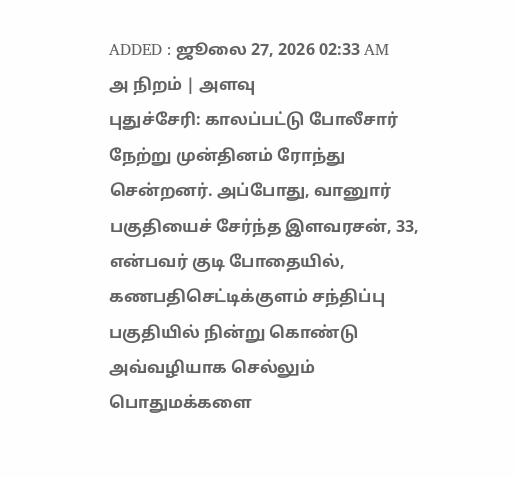ADDED : ஜூலை 27, 2026 02:33 AM
அ நிறம் | அளவு
புதுச்சேரி: காலப்பட்டு போலீசார் நேற்று முன்தினம் ரோந்து சென்றனர். அப்போது, வானுார் பகுதியைச் சேர்ந்த இளவரசன், 33, என்பவர் குடி போதையில், கணபதிசெட்டிக்குளம் சந்திப்பு பகுதியில் நின்று கொண்டு அவ்வழியாக செல்லும் பொதுமக்களை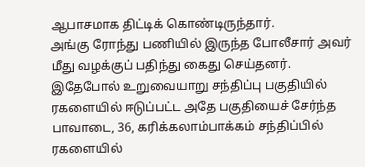ஆபாசமாக திட்டிக் கொண்டிருந்தார்.
அங்கு ரோந்து பணியில் இருந்த போலீசார் அவர் மீது வழக்குப் பதிந்து கைது செய்தனர். இதேபோல் உறுவையாறு சந்திப்பு பகுதியில் ரகளையில் ஈடுப்பட்ட அதே பகுதியைச் சேர்ந்த பாவாடை, 36, கரிக்கலாம்பாக்கம் சந்திப்பில் ரகளையில்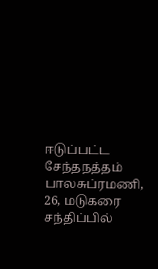ஈடுப்பட்ட சேந்தநத்தம் பாலசுப்ரமணி, 26, மடுகரை சந்திப்பில்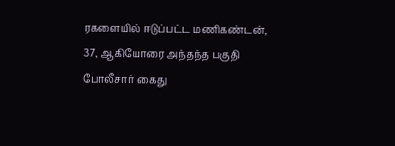ரகளையில் ஈடுப்பட்ட மணிகண்டன், 37, ஆகியோரை அந்தந்த பகுதி போலீசார் கைது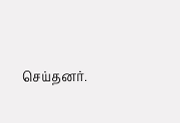செய்தனர்.